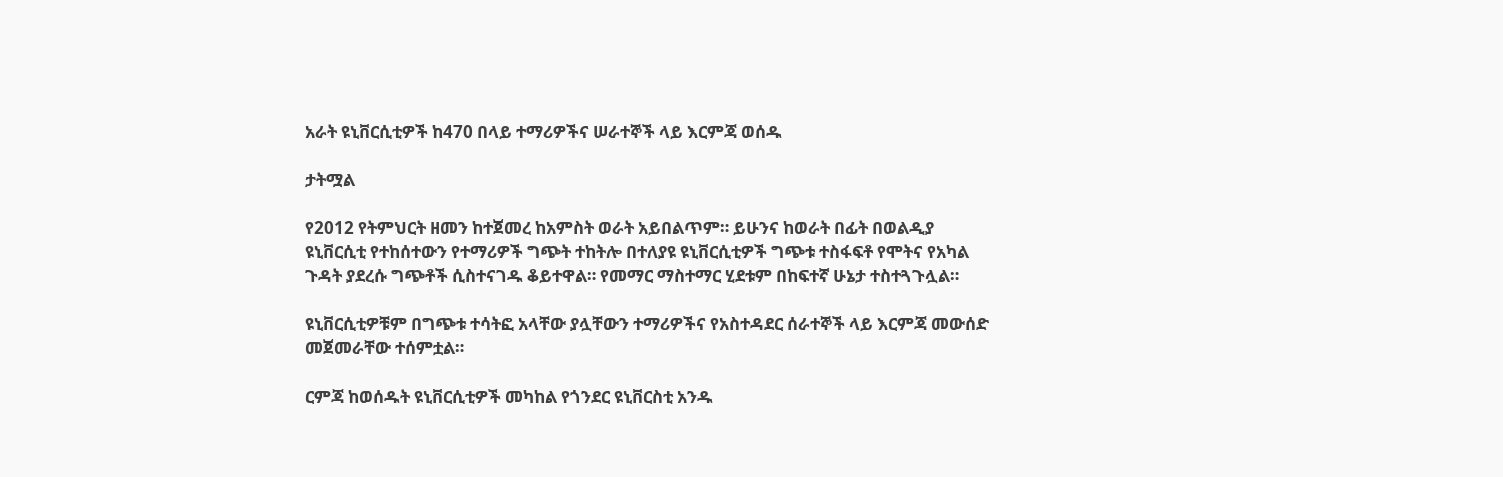አራት ዩኒቨርሲቲዎች ከ470 በላይ ተማሪዎችና ሠራተኞች ላይ እርምጃ ወሰዱ

ታትሟል

የ2012 የትምህርት ዘመን ከተጀመረ ከአምስት ወራት አይበልጥም። ይሁንና ከወራት በፊት በወልዲያ ዩኒቨርሲቲ የተከሰተውን የተማሪዎች ግጭት ተከትሎ በተለያዩ ዩኒቨርሲቲዎች ግጭቱ ተስፋፍቶ የሞትና የአካል ጉዳት ያደረሱ ግጭቶች ሲስተናገዱ ቆይተዋል። የመማር ማስተማር ሂደቱም በከፍተኛ ሁኔታ ተስተጓጉሏል።

ዩኒቨርሲቲዎቹም በግጭቱ ተሳትፎ አላቸው ያሏቸውን ተማሪዎችና የአስተዳደር ሰራተኞች ላይ እርምጃ መውሰድ መጀመራቸው ተሰምቷል።

ርምጃ ከወሰዱት ዩኒቨርሲቲዎች መካከል የጎንደር ዩኒቨርስቲ አንዱ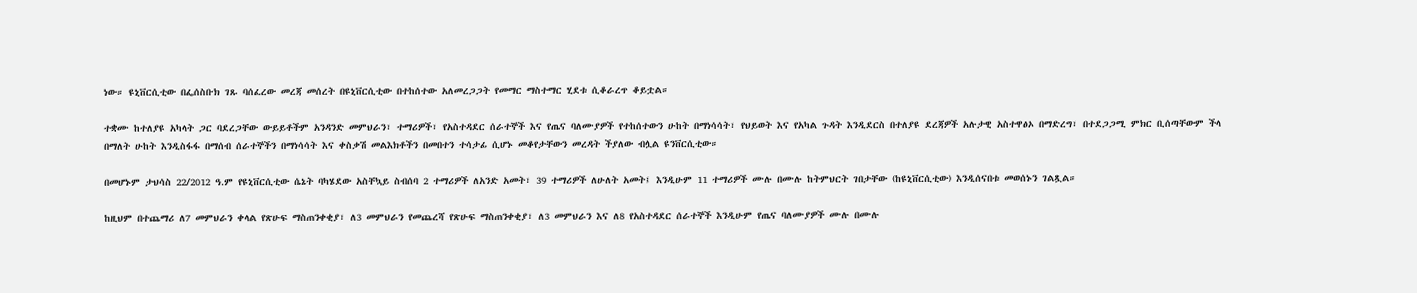ነው። ዩኒቨርሲቲው በፌሰስቡክ ገጹ ባሰፈረው መረጃ መሰረት በዩኒቨርሲቲው በተከሰተው አለመረጋጋት የመማር ማስተማር ሂደቱ ሲቆራረጥ ቆይቷል።

ተቋሙ ከተለያዩ አካላት ጋር ባደረጋቸው ውይይቶችም አንዳንድ መምህራን፣ ተማሪዎች፣ የአስተዳደር ሰራተኞች እና የጤና ባለሙያዎች የተከሰተውን ሁከት በማነሳሳት፣ የህይወት እና የአካል ጉዳት እንዲደርስ በተለያዩ ደረጃዎች አሉታዊ አስተዋፅኦ በማድረግ፣ በተደጋጋሚ ምክር ቢሰጣቸውም ችላ በማለት ሁከት እንዲስፋፋ በማሰብ ሰራተኞችን በማነሳሳት እና ቀስቃሽ መልእክቶችን በመበተን ተሳታፊ ሲሆኑ መቆየታቸውን መረዳት ችያለው ብሏል ዩንቨርሲቲው።

በመሆኑም ታህሳስ 22/2012 ዓ.ም የዩኒቨርሲቲው ሴኔት ባካሄደው አስቸኳይ ስብሰባ 2 ተማሪዎች ለአንድ አመት፣ 39 ተማሪዎች ለሁለት አመት፤ እንዲሁም 11 ተማሪዎች ሙሉ በሙሉ ከትምህርት ገበታቸው (ከዩኒቨርሲቲው) እንዲሰናበቱ መወሰኑን ገልጿል።

ከዚህም በተጨማሪ ለ7 መምህራን ቀላል የጽሁፍ ማስጠንቀቂያ፣ ለ3 መምህራን የመጨረሻ የጽሁፍ ማስጠንቀቂያ፣ ለ3 መምህራን እና ለ8 የአስተዳደር ሰራተኞች እንዲሁም የጤና ባለሙያዎች ሙሉ በሙሉ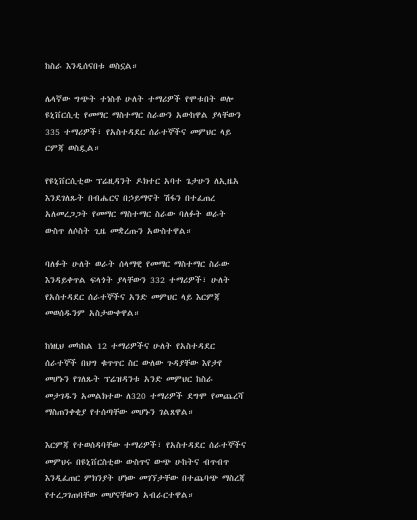ከስራ እንዲሰናበቱ ወስኗል።

ሌላኛው ግጭት ተነስቶ ሁለት ተማሪዎች የሞቱበት ወሎ ዩኒቨርሲቲ የመማር ማስተማር ስራውን አውከዋል ያላቸውን 335 ተማሪዎች፣ የአስተዳደር ሰራተኞችና መምህር ላይ ርምጃ ወስዷል።

የዩኒቨርሲቲው ፕሬዚዳንት ዶክተር አባተ ጌታሁን ለኢዜአ እንደገለጹት በብሔርና በኃይማኖት ሽፋን በተፈጠረ አለመረጋጋት የመማር ማስተማር ስራው ባለፉት ወራት ውስጥ ለሶስት ጊዜ መቋረጡን አውስተዋል።

ባለፉት ሁለት ወራት ሰላማዊ የመማር ማስተማር ስራው እንዳይቀጥል ፍላጎት ያላቸውን 332 ተማሪዎች፣ ሁለት የአስተዳደር ሰራተኞችና አንድ መምህር ላይ እርምጃ መወሰዱንም አስታውቀዋል።

ከነዚህ መካከል 12 ተማሪዎችና ሁለት የአስተዳደር ሰራተኞች በህግ ቁጥጥር ስር ውለው ጉዳያቸው እየታየ መሆኑን የገለጹት ፕሬዝዳንቱ አንድ መምህር ከስራ መታገዱን አመልክተው ለ320 ተማሪዎች ደግሞ የመጨረሻ ማስጠንቀቂያ የተሰጣቸው መሆኑን ገልጸዋል።

እርምጃ የተወሰዳባቸው ተማሪዎች፣ የአስተዳደር ሰራተኞችና መምህሩ በዩኒቨርስቲው ውስጥና ውጭ ሁከትና ብጥብጥ እንዲፈጠር ምክንያት ሆነው መገኘታቸው በተጨባጭ ማስረጃ የተረጋገጠባቸው መሆናቸውን አብራርተዋል።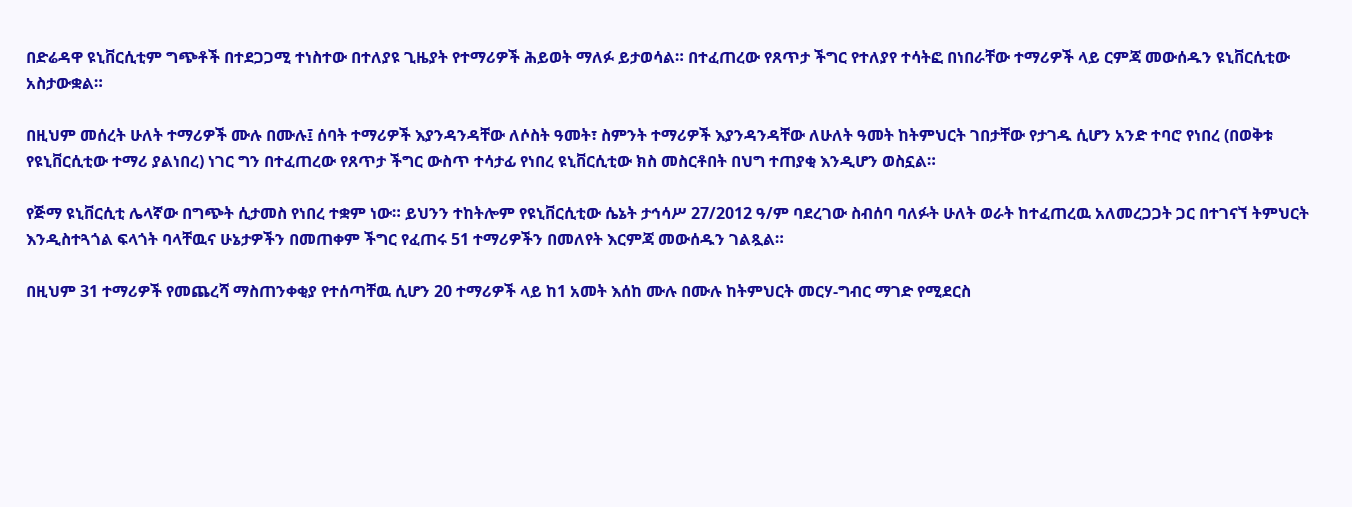በድሬዳዋ ዩኒቨርሲቲም ግጭቶች በተደጋጋሚ ተነስተው በተለያዩ ጊዜያት የተማሪዎች ሕይወት ማለፉ ይታወሳል። በተፈጠረው የጸጥታ ችግር የተለያየ ተሳትፎ በነበራቸው ተማሪዎች ላይ ርምጃ መውሰዱን ዩኒቨርሲቲው አስታውቋል።

በዚህም መሰረት ሁለት ተማሪዎች ሙሉ በሙሉ፤ ሰባት ተማሪዎች እያንዳንዳቸው ለሶስት ዓመት፣ ስምንት ተማሪዎች እያንዳንዳቸው ለሁለት ዓመት ከትምህርት ገበታቸው የታገዱ ሲሆን አንድ ተባሮ የነበረ (በወቅቱ የዩኒቨርሲቲው ተማሪ ያልነበረ) ነገር ግን በተፈጠረው የጸጥታ ችግር ውስጥ ተሳታፊ የነበረ ዩኒቨርሲቲው ክስ መስርቶበት በህግ ተጠያቂ እንዲሆን ወስኗል።

የጅማ ዩኒቨርሲቲ ሌላኛው በግጭት ሲታመስ የነበረ ተቋም ነው። ይህንን ተከትሎም የዩኒቨርሲቲው ሴኔት ታኅሳሥ 27/2012 ዓ/ም ባደረገው ስብሰባ ባለፉት ሁለት ወራት ከተፈጠረዉ አለመረጋጋት ጋር በተገናኘ ትምህርት እንዲስተጓጎል ፍላጎት ባላቸዉና ሁኔታዎችን በመጠቀም ችግር የፈጠሩ 51 ተማሪዎችን በመለየት እርምጃ መውሰዱን ገልጿል።

በዚህም 31 ተማሪዎች የመጨረሻ ማስጠንቀቂያ የተሰጣቸዉ ሲሆን 20 ተማሪዎች ላይ ከ1 አመት እሰከ ሙሉ በሙሉ ከትምህርት መርሃ-ግብር ማገድ የሚደርስ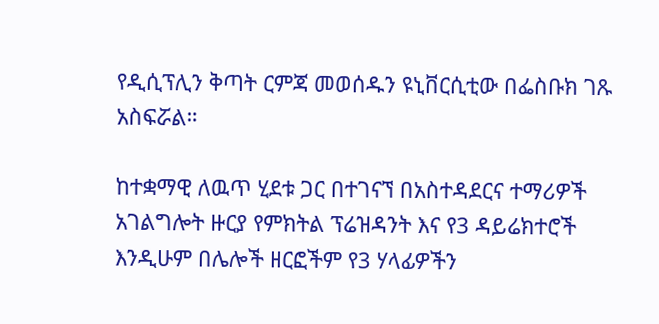የዲሲፕሊን ቅጣት ርምጃ መወሰዱን ዩኒቨርሲቲው በፌስቡክ ገጹ አስፍሯል።

ከተቋማዊ ለዉጥ ሂደቱ ጋር በተገናኘ በአስተዳደርና ተማሪዎች አገልግሎት ዙርያ የምክትል ፕሬዝዳንት እና የ3 ዳይሬክተሮች እንዲሁም በሌሎች ዘርፎችም የ3 ሃላፊዎችን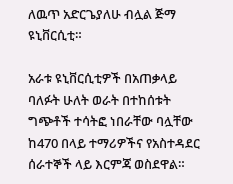ለዉጥ አድርጌያለሁ ብሏል ጅማ ዩኒቨርሲቲ።

አራቱ ዩኒቨርሲቲዎች በአጠቃላይ ባለፉት ሁለት ወራት በተከሰቱት ግጭቶች ተሳትፎ ነበራቸው ባሏቸው ከ470 በላይ ተማሪዎችና የአስተዳደር ሰራተኞች ላይ እርምጃ ወስደዋል።